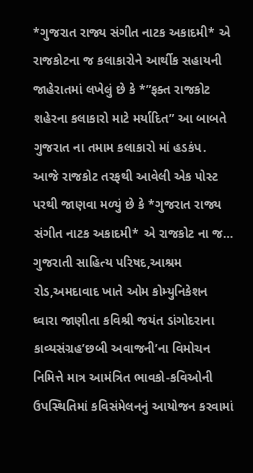*ગુજરાત રાજ્ય સંગીત નાટક અકાદમી* એ રાજકોટના જ કલાકારોને આર્થીક સહાયની જાહેરાતમાં લખેલું છે કે *”ફક્ત રાજકોટ શહેરના કલાકારો માટે મર્યાદિત” આ બાબતે ગુજરાત ના તમામ કલાકારો માં હડકંપ. આજે રાજકોટ તરફથી આવેલી એક પોસ્ટ પરથી જાણવા મળ્યું છે કે *ગુજરાત રાજ્ય સંગીત નાટક અકાદમી* એ રાજકોટ ના જ…
ગુજરાતી સાહિત્ય પરિષદ,આશ્રમ રોડ,અમદાવાદ ખાતે ઓમ કોમ્યુનિકેશન ઘ્વારા જાણીતા કવિશ્રી જયંત ડાંગોદરાના કાવ્યસંગ્રહ’છબી અવાજની’ના વિમોચન નિમિત્તે માત્ર આમંત્રિત ભાવકો-કવિઓની ઉપસ્થિતિમાં કવિસંમેલનનું આયોજન કરવામાં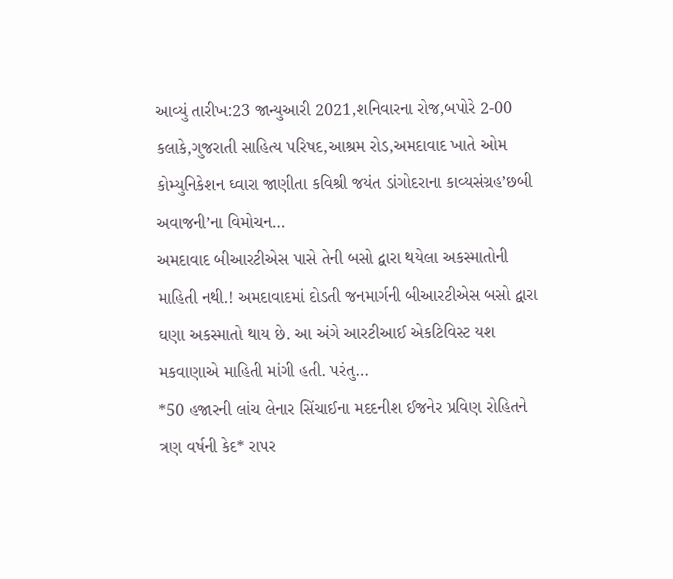આવ્યું તારીખ:23 જાન્યુઆરી 2021,શનિવારના રોજ,બપોરે 2-00 કલાકે,ગુજરાતી સાહિત્ય પરિષદ,આશ્રમ રોડ,અમદાવાદ ખાતે ઓમ કોમ્યુનિકેશન ઘ્વારા જાણીતા કવિશ્રી જયંત ડાંગોદરાના કાવ્યસંગ્રહ’છબી અવાજની’ના વિમોચન…
અમદાવાદ બીઆરટીએસ પાસે તેની બસો દ્વારા થયેલા અકસ્માતોની માહિતી નથી.! અમદાવાદમાં દોડતી જનમાર્ગની બીઆરટીએસ બસો દ્વારા ઘણા અકસ્માતો થાય છે. આ અંગે આરટીઆઈ એકટિવિસ્ટ યશ મકવાણાએ માહિતી માંગી હતી. પરંતુ…
*50 હજારની લાંચ લેનાર સિંચાઈના મદદનીશ ઈજનેર પ્રવિણ રોહિતને ત્રણ વર્ષની કેદ* રાપર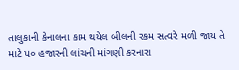તાલુકાની કેનાલના કામ થયેલ બીલની રકમ સત્વરે મળી જાય તે માટે પ૦ હજારની લાંચની માંગણી કરનારા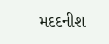મદદનીશ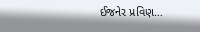ઈજનેર પ્રવિણ…